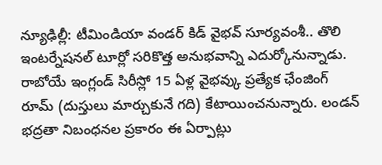న్యూఢిల్లీ: టీమిండియా వండర్ కిడ్ వైభవ్ సూర్యవంశీ.. తొలి ఇంటర్నేషనల్ టూర్లో సరికొత్త అనుభవాన్ని ఎదుర్కోనున్నాడు. రాబోయే ఇంగ్లండ్ సిరీస్లో 15 ఏళ్ల వైభవ్కు ప్రత్యేక ఛేంజింగ్ రూమ్ (దుస్తులు మార్చుకునే గది) కేటాయించనున్నారు. లండన్ భద్రతా నిబంధనల ప్రకారం ఈ ఏర్పాట్లు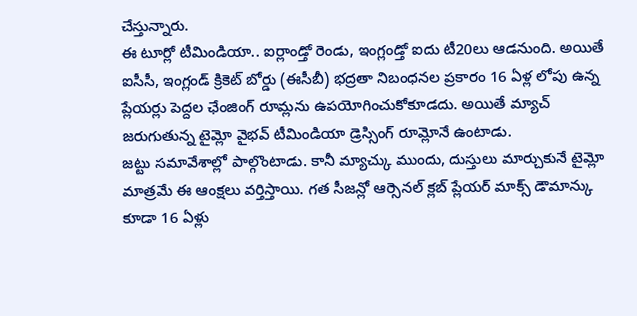చేస్తున్నారు.
ఈ టూర్లో టీమిండియా.. ఐర్లాండ్తో రెండు, ఇంగ్లండ్తో ఐదు టీ20లు ఆడనుంది. అయితే ఐసీసీ, ఇంగ్లండ్ క్రికెట్ బోర్డు (ఈసీబీ) భద్రతా నిబంధనల ప్రకారం 16 ఏళ్ల లోపు ఉన్న ప్లేయర్లు పెద్దల ఛేంజింగ్ రూమ్లను ఉపయోగించుకోకూడదు. అయితే మ్యాచ్ జరుగుతున్న టైమ్లో వైభవ్ టీమిండియా డ్రెస్సింగ్ రూమ్లోనే ఉంటాడు.
జట్టు సమావేశాల్లో పాల్గొంటాడు. కానీ మ్యాచ్కు ముందు, దుస్తులు మార్చుకునే టైమ్లో మాత్రమే ఈ ఆంక్షలు వర్తిస్తాయి. గత సీజన్లో ఆర్సెనల్ క్లబ్ ప్లేయర్ మాక్స్ డౌమాన్కు కూడా 16 ఏళ్లు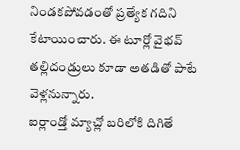నిండకపోవడంతో ప్రత్యేక గదిని కేటాయించారు. ఈ టూర్లో వైభవ్ తల్లిదండ్రులు కూడా అతడితో పాటే వెళ్లనున్నారు.
ఐర్లాండ్తో మ్యాచ్లో బరిలోకి దిగితే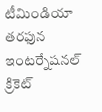టీమిండియా తరఫున ఇంటర్నేషనల్ క్రికెట్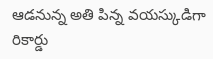ఆడనున్న అతి పిన్న వయస్కుడిగా రికార్డు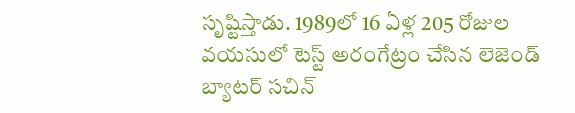సృష్టిస్తాడు. 1989లో 16 ఏళ్ల 205 రోజుల వయసులో టెస్ట్ అరంగేట్రం చేసిన లెజెండ్ బ్యాటర్ సచిన్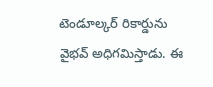టెండూల్కర్ రికార్డును వైభవ్ అధిగమిస్తాడు. ఈ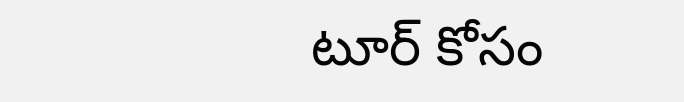టూర్ కోసం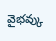వైభవ్కు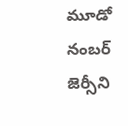మూడో నంబర్ జెర్సీని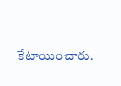కేటాయించారు.